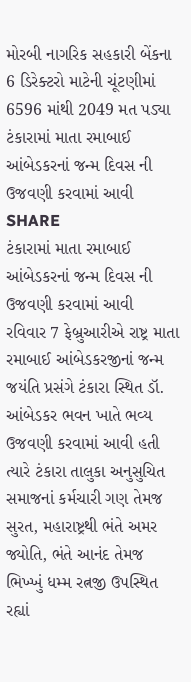મોરબી નાગરિક સહકારી બેંકના 6 ડિરેક્ટરો માટેની ચૂંટણીમાં 6596 માંથી 2049 મત પડ્યા
ટંકારામાં માતા રમાબાઈ આંબેડકરનાં જન્મ દિવસ ની ઉજવણી કરવામાં આવી
SHARE
ટંકારામાં માતા રમાબાઈ આંબેડકરનાં જન્મ દિવસ ની ઉજવણી કરવામાં આવી
રવિવાર 7 ફેબ્રુઆરીએ રાષ્ટ્ર માતા રમાબાઈ આંબેડકરજીનાં જન્મ જયંતિ પ્રસંગે ટંકારા સ્થિત ડૉ. આંબેડકર ભવન ખાતે ભવ્ય ઉજવણી કરવામાં આવી હતી ત્યારે ટંકારા તાલુકા અનુસુચિત સમાજનાં કર્મચારી ગણ તેમજ સુરત, મહારાષ્ટ્રથી ભંતે અમર જ્યોતિ, ભંતે આનંદ તેમજ ભિખ્ખું ધમ્મ રત્નજી ઉપસ્થિત રહ્યાં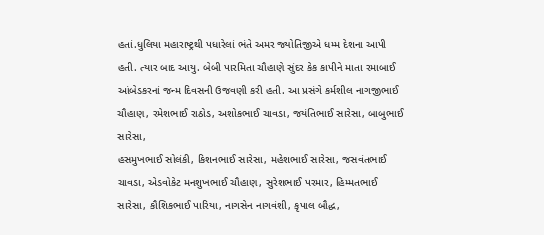હતાં.ધુલિયા મહારાષ્ટ્રથી પધારેલાં ભંતે અમર જ્યોતિજીએ ધમ્મ દેશના આપી હતી. ત્યાર બાદ આયુ. બેબી પારમિતા ચૌહાણે સુંદર કેક કાપીને માતા રમાબાઈ આંબેડકરનાં જન્મ દિવસની ઉજવણી કરી હતી. આ પ્રસંગે કર્મશીલ નાગજીભાઈ ચૌહાણ, રમેશભાઈ રાઠોડ, અશોકભાઈ ચાવડા, જયંતિભાઈ સારેસા, બાબુભાઈ સારેસા,
હસમુખભાઈ સોલંકી, કિશનભાઈ સારેસા, મહેશભાઈ સારેસા, જસવંતભાઈ ચાવડા, એડવોકેટ મનશુખભાઈ ચૌહાણ, સુરેશભાઈ પરમાર, હિમ્મતભાઈ સારેસા, કૌશિકભાઈ પારિયા, નાગસેન નાગવંશી, કૃપાલ બૌદ્ધ,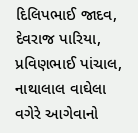દિલિપભાઈ જાદવ, દેવરાજ પારિયા, પ્રવિણભાઈ પાંચાલ, નાથાલાલ વાઘેલા વગેરે આગેવાનો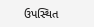ઉપસ્થિત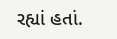રહ્યાં હતાં.